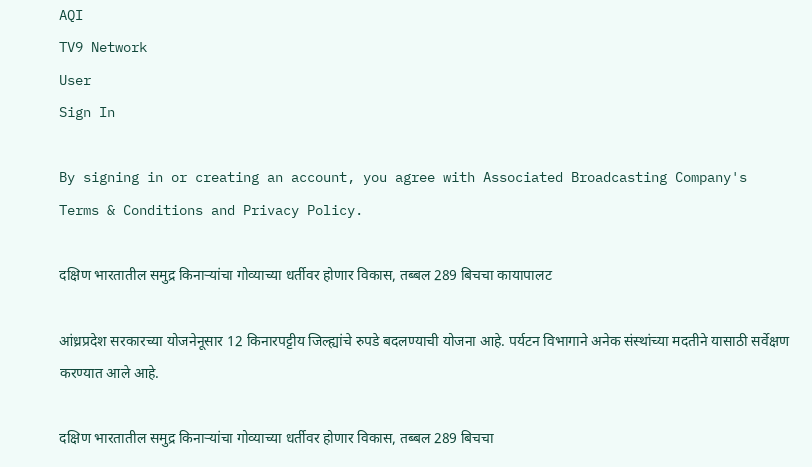AQI
TV9 Network
User
Sign In

By signing in or creating an account, you agree with Associated Broadcasting Company's Terms & Conditions and Privacy Policy.

दक्षिण भारतातील समुद्र किनाऱ्यांचा गोव्याच्या धर्तीवर होणार विकास, तब्बल 289 बिचचा कायापालट

आंध्रप्रदेश सरकारच्या योजनेनूसार 12 किनारपट्टीय जिल्ह्यांचे रुपडे बदलण्याची योजना आहे. पर्यटन विभागाने अनेक संस्थांच्या मदतीने यासाठी सर्वेक्षण करण्यात आले आहे.

दक्षिण भारतातील समुद्र किनाऱ्यांचा गोव्याच्या धर्तीवर होणार विकास, तब्बल 289 बिचचा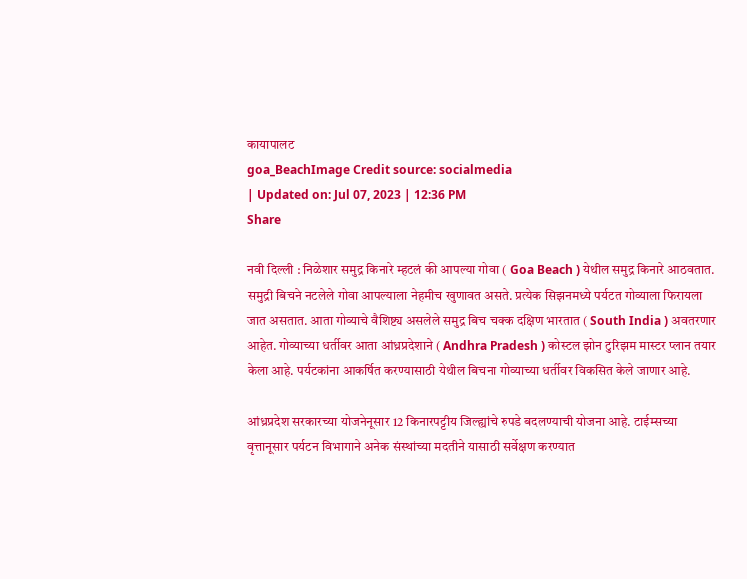कायापालट
goa_BeachImage Credit source: socialmedia
| Updated on: Jul 07, 2023 | 12:36 PM
Share

नवी दिल्ली : निळेशार समुद्र किनारे म्हटलं की आपल्या गोवा ( Goa Beach ) येथील समुद्र किनारे आठवतात. समुद्री बिचने नटलेले गोवा आपल्याला नेहमीच खुणावत असते. प्रत्येक सिझनमध्ये पर्यटत गोव्याला फिरायला जात असतात. आता गोव्याचे वैशिष्ट्य असलेले समुद्र बिच चक्क दक्षिण भारतात ( South India ) अवतरणार आहेत. गोव्याच्या धर्तीवर आता आंध्रप्रदेशाने ( Andhra Pradesh ) कोस्टल झोन टुरिझम मास्टर प्लान तयार केला आहे. पर्यटकांना आकर्षित करण्यासाठी येथील बिचना गोव्याच्या धर्तीवर विकसित केले जाणार आहे.

आंध्रप्रदेश सरकारच्या योजनेनूसार 12 किनारपट्टीय जिल्ह्यांचे रुपडे बदलण्याची योजना आहे. टाईम्सच्या वृत्तानूसार पर्यटन विभागाने अनेक संस्थांच्या मदतीने यासाठी सर्वेक्षण करण्यात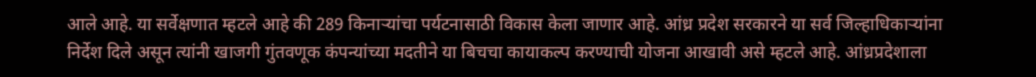आले आहे. या सर्वेक्षणात म्हटले आहे की 289 किनाऱ्यांचा पर्यटनासाठी विकास केला जाणार आहे. आंध्र प्रदेश सरकारने या सर्व जिल्हाधिकाऱ्यांना निर्देश दिले असून त्यांनी खाजगी गुंतवणूक कंपन्यांच्या मदतीने या बिचचा कायाकल्प करण्याची योजना आखावी असे म्हटले आहे. आंध्रप्रदेशाला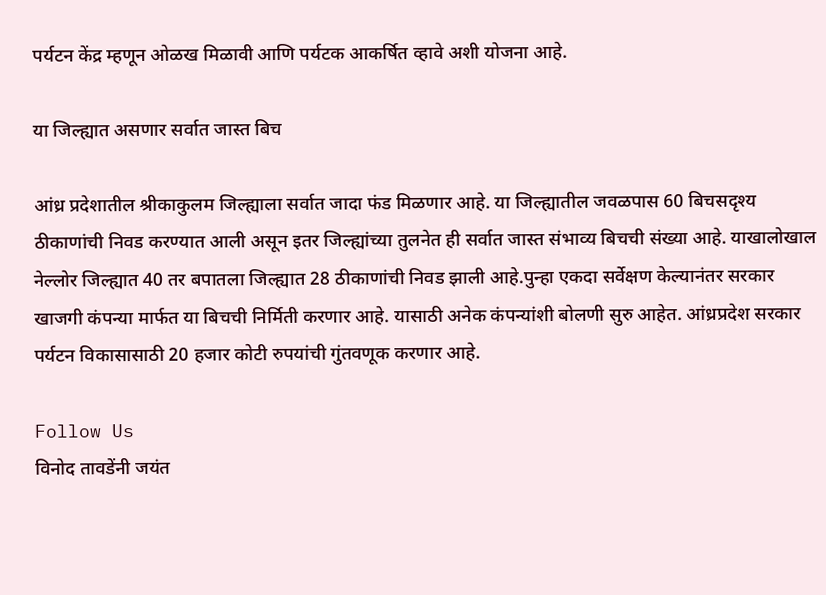पर्यटन केंद्र म्हणून ओळख मिळावी आणि पर्यटक आकर्षित व्हावे अशी योजना आहे.

या जिल्ह्यात असणार सर्वात जास्त बिच

आंध्र प्रदेशातील श्रीकाकुलम जिल्ह्याला सर्वात जादा फंड मिळणार आहे. या जिल्ह्यातील जवळपास 60 बिचसदृश्य ठीकाणांची निवड करण्यात आली असून इतर जिल्ह्यांच्या तुलनेत ही सर्वात जास्त संभाव्य बिचची संख्या आहे. याखालोखाल नेल्लोर जिल्ह्यात 40 तर बपातला जिल्ह्यात 28 ठीकाणांची निवड झाली आहे.पुन्हा एकदा सर्वेक्षण केल्यानंतर सरकार खाजगी कंपन्या मार्फत या बिचची निर्मिती करणार आहे. यासाठी अनेक कंपन्यांशी बोलणी सुरु आहेत. आंध्रप्रदेश सरकार पर्यटन विकासासाठी 20 हजार कोटी रुपयांची गुंतवणूक करणार आहे.

Follow Us
विनोद तावडेंनी जयंत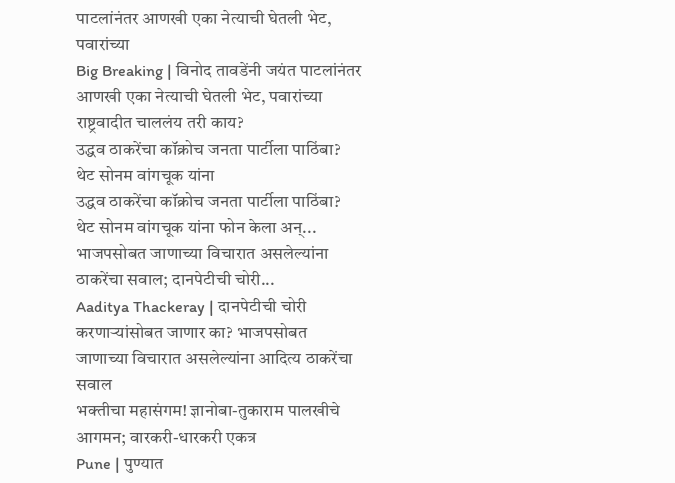पाटलांनंतर आणखी एका नेत्याची घेतली भेट, पवारांच्या
Big Breaking | विनोद तावडेंनी जयंत पाटलांनंतर आणखी एका नेत्याची घेतली भेट, पवारांच्या राष्ट्रवादीत चाललंय तरी काय?
उद्धव ठाकरेंचा कॉक्रोच जनता पार्टीला पाठिंबा? थेट सोनम वांगचूक यांना
उद्धव ठाकरेंचा कॉक्रोच जनता पार्टीला पाठिंबा? थेट सोनम वांगचूक यांना फोन केला अन्...
भाजपसोबत जाणाच्या विचारात असलेल्यांना ठाकरेंचा सवाल; दानपेटीची चोरी...
Aaditya Thackeray | दानपेटीची चोरी करणाऱ्यांसोबत जाणार का? भाजपसोबत जाणाच्या विचारात असलेल्यांना आदित्य ठाकरेंचा सवाल
भक्तीचा महासंगम! ज्ञानोबा-तुकाराम पालखीचे आगमन; वारकरी-धारकरी एकत्र
Pune | पुण्यात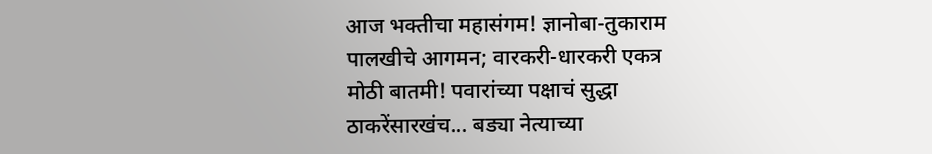आज भक्तीचा महासंगम! ज्ञानोबा-तुकाराम पालखीचे आगमन; वारकरी-धारकरी एकत्र
मोठी बातमी! पवारांच्या पक्षाचं सुद्धा ठाकरेंसारखंच... बड्या नेत्याच्या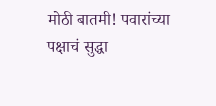मोठी बातमी! पवारांच्या पक्षाचं सुद्धा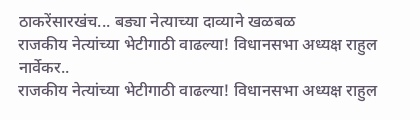ठाकरेंसारखंच... बड्या नेत्याच्या दाव्याने खळबळ
राजकीय नेत्यांच्या भेटीगाठी वाढल्या! विधानसभा अध्यक्ष राहुल नार्वेकर..
राजकीय नेत्यांच्या भेटीगाठी वाढल्या! विधानसभा अध्यक्ष राहुल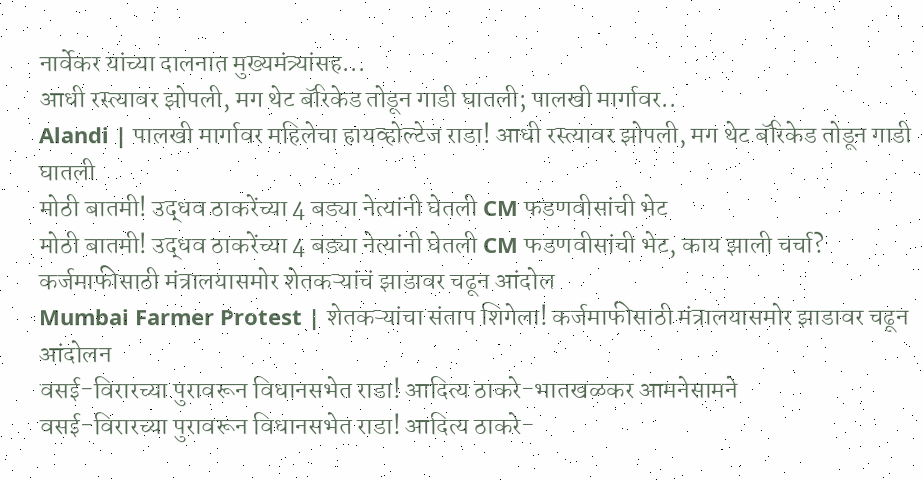नार्वेकर यांच्या दालनात मुख्यमंत्र्यांसह...
आधी रस्त्यावर झोपली, मग थेट बॅरिकेड तोडून गाडी घातली; पालखी मार्गावर..
Alandi | पालखी मार्गावर महिलेचा हायव्होल्टेज राडा! आधी रस्त्यावर झोपली, मग थेट बॅरिकेड तोडून गाडी घातली
मोठी बातमी! उद्धव ठाकरेंच्या 4 बड्या नेत्यांनी घेतली CM फडणवीसांची भेट
मोठी बातमी! उद्धव ठाकरेंच्या 4 बड्या नेत्यांनी घेतली CM फडणवीसांची भेट, काय झाली चर्चा?
कर्जमाफीसाठी मंत्रालयासमोर शेतकऱ्यांचं झाडावर चढून आंदोल
Mumbai Farmer Protest | शेतकऱ्यांचा संताप शिगेला! कर्जमाफीसाठी मंत्रालयासमोर झाडावर चढून आंदोलन
वसई-विरारच्या पुरावरून विधानसभेत राडा! आदित्य ठाकरे-भातखळकर आमनेसामने
वसई-विरारच्या पुरावरून विधानसभेत राडा! आदित्य ठाकरे-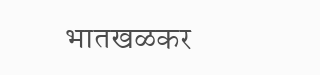भातखळकर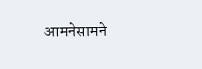आमनेसामने